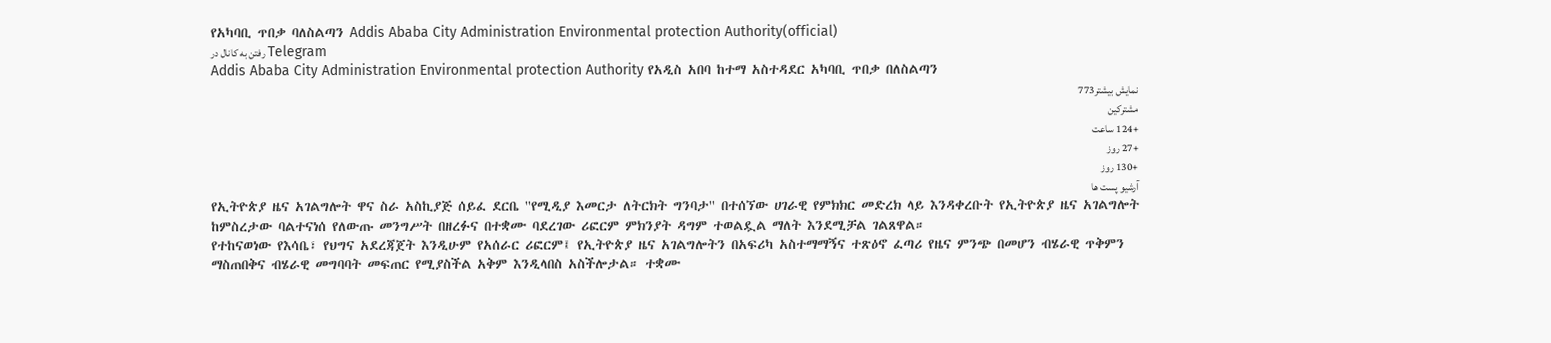የአካባቢ ጥበቃ ባለስልጣን Addis Ababa City Administration Environmental protection Authority(official)
رفتن به کانال در Telegram
Addis Ababa City Administration Environmental protection Authority የአዲስ አበባ ከተማ አስተዳደር አካባቢ ጥበቃ በለስልጣን
نمایش بیشتر773
مشترکین
+124 ساعت
+27 روز
+130 روز
آرشیو پست ها
የኢትዮጵያ ዜና አገልግሎት ዋና ስራ አስኪያጅ ሰይፈ ደርቤ ''የሚዲያ እመርታ ለትርክት ግንባታ'' በተሰኘው ሀገራዊ የምክክር መድረክ ላይ እንዳቀረቡት የኢትዮጵያ ዜና አገልግሎት ከምስረታው ባልተናነሰ የለውጡ መንግሥት በዘረፉና በተቋሙ ባደረገው ሪፎርም ምክንያት ዳግም ተወልዷል ማለት እንደሚቻል ገልጸዋል።
የተከናወነው የእሳቤ፣ የህግና አደረጃጀት እንዲሁም የአሰራር ሪፎርም፤ የኢትዮጵያ ዜና አገልግሎትን በአፍሪካ አስተማማኝና ተጽዕኖ ፈጣሪ የዜና ምንጭ በመሆን ብሄራዊ ጥቅምን ማስጠበቅና ብሄራዊ መግባባት መፍጠር የሚያስችል አቅም እንዲላበስ አስችሎታል። ተቋሙ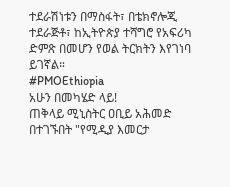ተደራሽነቱን በማስፋት፣ በቴክኖሎጂ ተደራጅቶ፣ ከኢትዮጵያ ተሻግሮ የአፍሪካ ድምጽ በመሆን የወል ትርክትን እየገነባ ይገኛል።
#PMOEthiopia
አሁን በመካሄድ ላይ!
ጠቅላይ ሚኒስትር ዐቢይ አሕመድ በተገኙበት "የሚዲያ እመርታ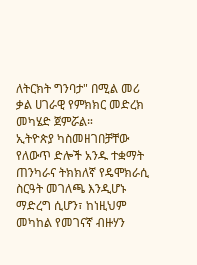ለትርክት ግንባታ" በሚል መሪ ቃል ሀገራዊ የምክክር መድረክ መካሄድ ጀምሯል።
ኢትዮጵያ ካስመዘገበቻቸው የለውጥ ድሎች አንዱ ተቋማት ጠንካራና ትክክለኛ የዴሞክራሲ ስርዓት መገለጫ እንዲሆኑ ማድረግ ሲሆን፣ ከነዚህም መካከል የመገናኛ ብዙሃን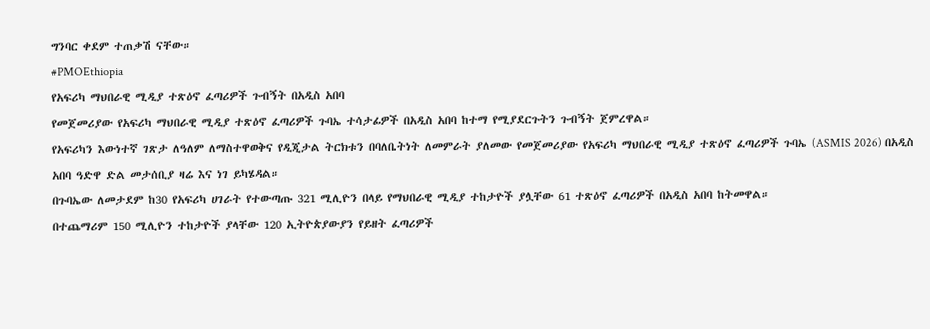ግንባር ቀደም ተጠቃሽ ናቸው።
#PMOEthiopia
የአፍሪካ ማህበራዊ ሚዲያ ተጽዕኖ ፈጣሪዎች ጉብኝት በአዲስ አበባ
የመጀመሪያው የአፍሪካ ማህበራዊ ሚዲያ ተጽዕኖ ፈጣሪዎች ጉባኤ ተሳታፊዎች በአዲስ አበባ ከተማ የሚያደርጉትን ጉብኝት ጀምረዋል።
የአፍሪካን እውነተኛ ገጽታ ለዓለም ለማስተዋወቅና የዲጂታል ትርክቱን በባለቤትነት ለመምራት ያለመው የመጀመሪያው የአፍሪካ ማህበራዊ ሚዲያ ተጽዕኖ ፈጣሪዎች ጉባኤ (ASMIS 2026) በአዲስ አበባ ዓድዋ ድል መታሰቢያ ዛሬ እና ነገ ይካሄዳል።
በጉባኤው ለመታደም ከ30 የአፍሪካ ሀገራት የተውጣጡ 321 ሚሊዮን በላይ የማህበራዊ ሚዲያ ተከታዮች ያሏቸው 61 ተጽዕኖ ፈጣሪዎች በአዲስ አበባ ከትመዋል።
በተጨማሪም 150 ሚሊዮን ተከታዮች ያላቸው 120 ኢትዮጵያውያን የይዘት ፈጣሪዎች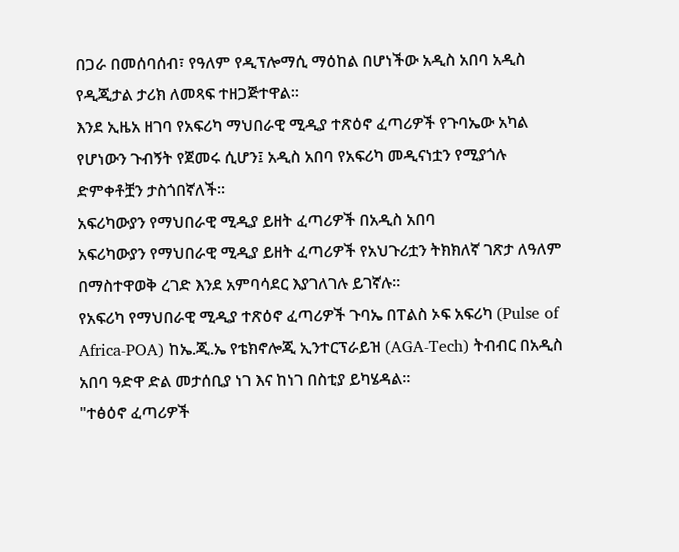በጋራ በመሰባሰብ፣ የዓለም የዲፕሎማሲ ማዕከል በሆነችው አዲስ አበባ አዲስ የዲጂታል ታሪክ ለመጻፍ ተዘጋጅተዋል።
እንደ ኢዜአ ዘገባ የአፍሪካ ማህበራዊ ሚዲያ ተጽዕኖ ፈጣሪዎች የጉባኤው አካል የሆነውን ጉብኝት የጀመሩ ሲሆን፤ አዲስ አበባ የአፍሪካ መዲናነቷን የሚያጎሉ ድምቀቶቿን ታስጎበኛለች።
አፍሪካውያን የማህበራዊ ሚዲያ ይዘት ፈጣሪዎች በአዲስ አበባ
አፍሪካውያን የማህበራዊ ሚዲያ ይዘት ፈጣሪዎች የአህጉሪቷን ትክክለኛ ገጽታ ለዓለም በማስተዋወቅ ረገድ እንደ አምባሳደር እያገለገሉ ይገኛሉ።
የአፍሪካ የማህበራዊ ሚዲያ ተጽዕኖ ፈጣሪዎች ጉባኤ በፐልስ ኦፍ አፍሪካ (Pulse of Africa-POA) ከኤ.ጂ.ኤ የቴክኖሎጂ ኢንተርፕራይዝ (AGA-Tech) ትብብር በአዲስ አበባ ዓድዋ ድል መታሰቢያ ነገ እና ከነገ በስቲያ ይካሄዳል።
"ተፅዕኖ ፈጣሪዎች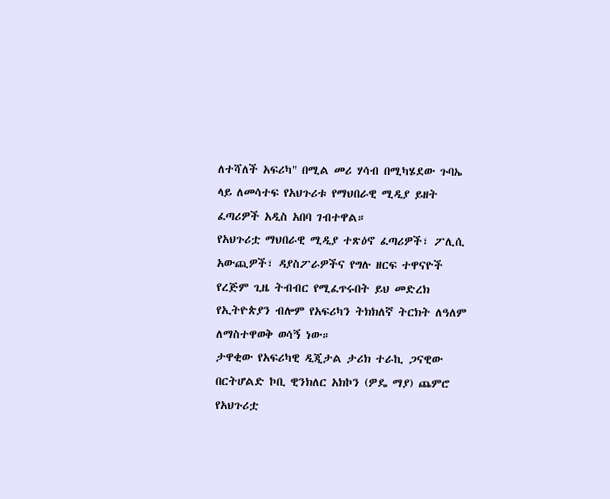ለተሻለች አፍሪካ" በሚል መሪ ሃሳብ በሚካሄደው ጉባኤ ላይ ለመሳተፍ የአህጉሪቱ የማህበራዊ ሚዲያ ይዘት ፈጣሪዎች አዲስ አበባ ገብተዋል።
የአህጉሪቷ ማህበራዊ ሚዲያ ተጽዕኖ ፈጣሪዎች፣ ፖሊሲ አውጪዎች፣ ዳያስፖራዎችና የግሉ ዘርፍ ተዋናዮች የረጅም ጊዜ ትብብር የሚፈጥሩበት ይህ መድረክ የኢትዮጵያን ብሎም የአፍሪካን ትክክለኛ ትርክት ለዓለም ለማስተዋወቅ ወሳኝ ነው።
ታዋቂው የአፍሪካዊ ዲጂታል ታሪክ ተራኪ ጋናዊው በርትሆልድ ኮቢ ዊንክለር አክኮን (ዎዴ ማያ) ጨምሮ የአህጉሪቷ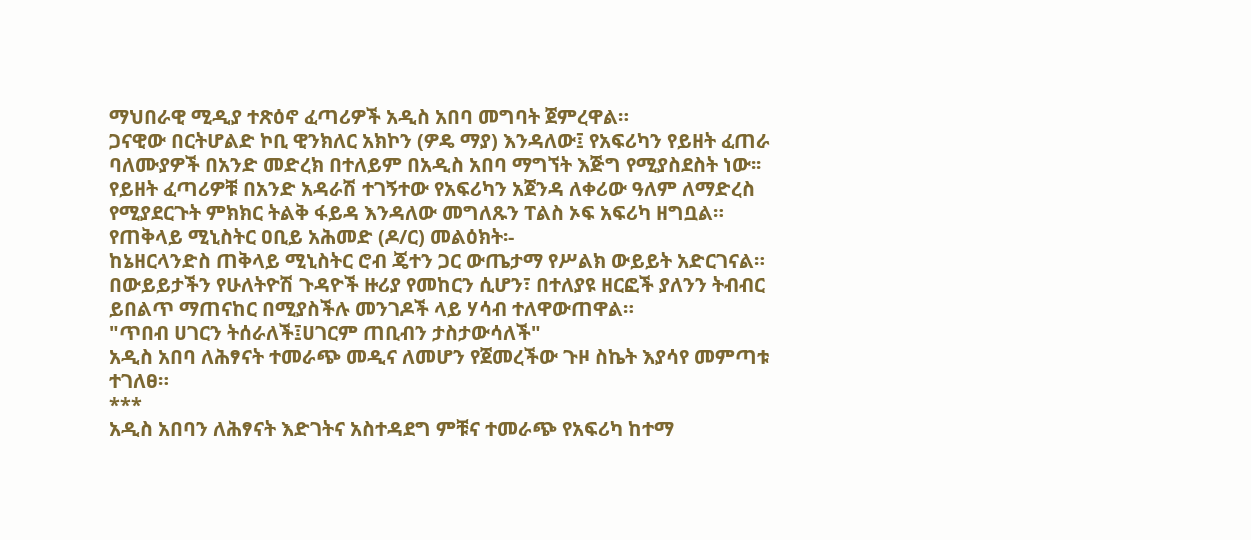ማህበራዊ ሚዲያ ተጽዕኖ ፈጣሪዎች አዲስ አበባ መግባት ጀምረዋል።
ጋናዊው በርትሆልድ ኮቢ ዊንክለር አክኮን (ዎዴ ማያ) እንዳለው፤ የአፍሪካን የይዘት ፈጠራ ባለሙያዎች በአንድ መድረክ በተለይም በአዲስ አበባ ማግኘት እጅግ የሚያስደስት ነው፡፡
የይዘት ፈጣሪዎቹ በአንድ አዳራሽ ተገኝተው የአፍሪካን አጀንዳ ለቀሪው ዓለም ለማድረስ የሚያደርጉት ምክክር ትልቅ ፋይዳ እንዳለው መግለጹን ፐልስ ኦፍ አፍሪካ ዘግቧል።
የጠቅላይ ሚኒስትር ዐቢይ አሕመድ (ዶ/ር) መልዕክት፡-
ከኔዘርላንድስ ጠቅላይ ሚኒስትር ሮብ ጄተን ጋር ውጤታማ የሥልክ ውይይት አድርገናል።
በውይይታችን የሁለትዮሽ ጉዳዮች ዙሪያ የመከርን ሲሆን፣ በተለያዩ ዘርፎች ያለንን ትብብር ይበልጥ ማጠናከር በሚያስችሉ መንገዶች ላይ ሃሳብ ተለዋውጠዋል።
"ጥበብ ሀገርን ትሰራለች፤ሀገርም ጠቢብን ታስታውሳለች"
አዲስ አበባ ለሕፃናት ተመራጭ መዲና ለመሆን የጀመረችው ጉዞ ስኬት እያሳየ መምጣቱ ተገለፀ።
***
አዲስ አበባን ለሕፃናት እድገትና አስተዳደግ ምቹና ተመራጭ የአፍሪካ ከተማ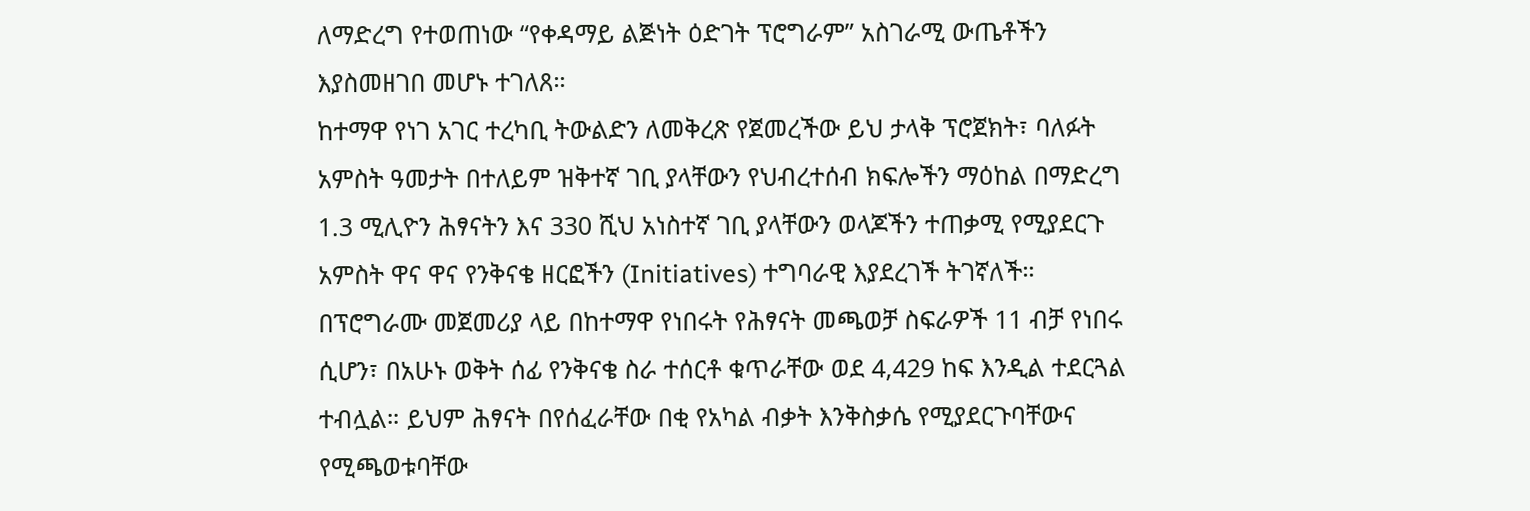ለማድረግ የተወጠነው “የቀዳማይ ልጅነት ዕድገት ፕሮግራም” አስገራሚ ውጤቶችን እያስመዘገበ መሆኑ ተገለጸ።
ከተማዋ የነገ አገር ተረካቢ ትውልድን ለመቅረጽ የጀመረችው ይህ ታላቅ ፕሮጀክት፣ ባለፉት አምስት ዓመታት በተለይም ዝቅተኛ ገቢ ያላቸውን የህብረተሰብ ክፍሎችን ማዕከል በማድረግ 1.3 ሚሊዮን ሕፃናትን እና 330 ሺህ አነስተኛ ገቢ ያላቸውን ወላጆችን ተጠቃሚ የሚያደርጉ አምስት ዋና ዋና የንቅናቄ ዘርፎችን (Initiatives) ተግባራዊ እያደረገች ትገኛለች።
በፕሮግራሙ መጀመሪያ ላይ በከተማዋ የነበሩት የሕፃናት መጫወቻ ስፍራዎች 11 ብቻ የነበሩ ሲሆን፣ በአሁኑ ወቅት ሰፊ የንቅናቄ ስራ ተሰርቶ ቁጥራቸው ወደ 4,429 ከፍ እንዲል ተደርጓል ተብሏል። ይህም ሕፃናት በየሰፈራቸው በቂ የአካል ብቃት እንቅስቃሴ የሚያደርጉባቸውና የሚጫወቱባቸው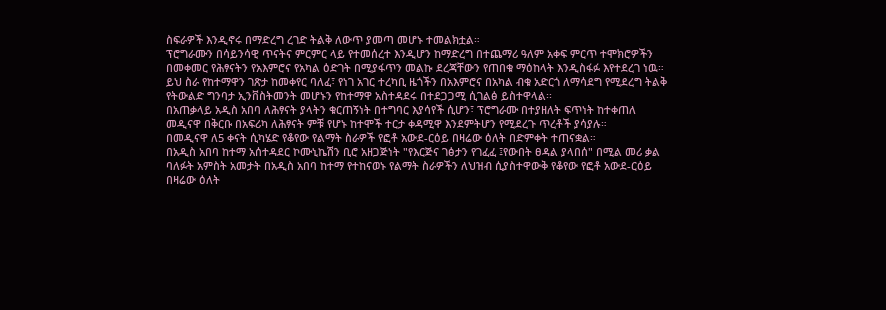ስፍራዎች እንዲኖሩ በማድረግ ረገድ ትልቅ ለውጥ ያመጣ መሆኑ ተመልክቷል።
ፕሮግራሙን በሳይንሳዊ ጥናትና ምርምር ላይ የተመሰረተ እንዲሆን ከማድረግ በተጨማሪ ዓለም አቀፍ ምርጥ ተሞክሮዎችን በመቀመር የሕፃናትን የአእምሮና የአካል ዕድገት በሚያፋጥን መልኩ ደረጃቸውን የጠበቁ ማዕከላት እንዲስፋፉ እየተደረገ ነዉ።
ይህ ስራ የከተማዋን ገጽታ ከመቀየር ባለፈ፣ የነገ አገር ተረካቢ ዜጎችን በአእምሮና በአካል ብቁ አድርጎ ለማሳደግ የሚደረግ ትልቅ የትውልድ ግንባታ ኢንቨስትመንት መሆኑን የከተማዋ አስተዳደሩ በተደጋጋሚ ሲገልፅ ይስተዋላል፡፡
በአጠቃላይ አዲስ አበባ ለሕፃናት ያላትን ቁርጠኝነት በተግባር እያሳየች ሲሆን፣ ፕሮግራሙ በተያዘለት ፍጥነት ከተቀጠለ መዲናዋ በቅርቡ በአፍሪካ ለሕፃናት ምቹ የሆኑ ከተሞች ተርታ ቀዳሚዋ እንደምትሆን የሚደረጉ ጥረቶች ያሳያሉ።
በመዲናዋ ለ5 ቀናት ሲካሄድ የቆየው የልማት ስራዎች የፎቶ አውደ-ርዕይ በዛሬው ዕለት በድምቀት ተጠናቋል።
በአዲስ አበባ ከተማ አሰተዳደር ኮሙኒኬሽን ቢሮ አዘጋጅነት "የእርጅና ገፅታን የገፈፈ ፤የውበት ፀዳል ያላበሰ" በሚል መሪ ቃል ባለፉት አምስት አመታት በአዲስ አበባ ከተማ የተከናወኑ የልማት ስራዎችን ለህዝብ ሲያስተዋውቅ የቆየው የፎቶ አውደ-ርዕይ በዛሬው ዕለት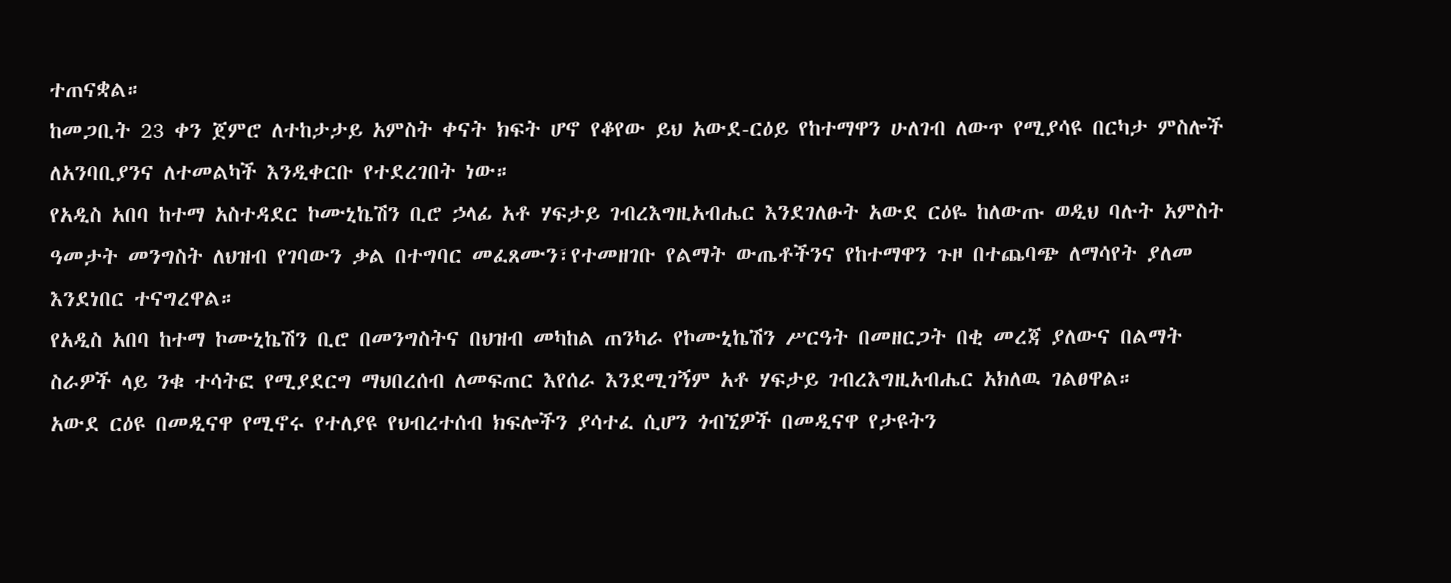ተጠናቋል።
ከመጋቢት 23 ቀን ጀምሮ ለተከታታይ አምስት ቀናት ክፍት ሆኖ የቆየው ይህ አውደ-ርዕይ የከተማዋን ሁለገብ ለውጥ የሚያሳዩ በርካታ ምስሎች ለአንባቢያንና ለተመልካች እንዲቀርቡ የተደረገበት ነው።
የአዲስ አበባ ከተማ አስተዳደር ኮሙኒኬሽን ቢሮ ኃላፊ አቶ ሃፍታይ ገብረእግዚአብሔር እንደገለፁት አውደ ርዕዬ ከለውጡ ወዲህ ባሉት አምስት ዓመታት መንግስት ለህዝብ የገባውን ቃል በተግባር መፈጸሙን፣የተመዘገቡ የልማት ውጤቶችንና የከተማዋን ጉዞ በተጨባጭ ለማሳየት ያለመ እንደነበር ተናግረዋል።
የአዲስ አበባ ከተማ ኮሙኒኬሽን ቢሮ በመንግስትና በህዝብ መካከል ጠንካራ የኮሙኒኬሽን ሥርዓት በመዘርጋት በቂ መረጃ ያለውና በልማት ስራዎች ላይ ንቁ ተሳትፎ የሚያደርግ ማህበረሰብ ለመፍጠር እየሰራ እንደሚገኝም አቶ ሃፍታይ ገብረእግዚአብሔር አክለዉ ገልፀዋል።
አውደ ርዕዩ በመዲናዋ የሚኖሩ የተለያዩ የህብረተሰብ ክፍሎችን ያሳተፈ ሲሆን ጎብኚዎች በመዲናዋ የታዩትን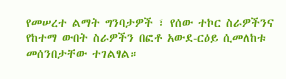የመሠረተ ልማት ግንባታዎች ፣ የሰው ተኮር ስራዎችንና የከተማ ውበት ስራዎችን በፎቶ አውደ-ርዕይ ሲመለከቱ መሰንበታቸው ተገልፃል።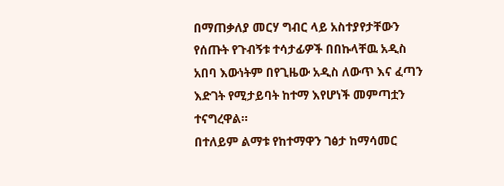በማጠቃለያ መርሃ ግብር ላይ አስተያየታቸውን የሰጡት የጉብኝቱ ተሳታፊዎች በበኩላቸዉ አዲስ አበባ እውነትም በየጊዜው አዲስ ለውጥ እና ፈጣን እድገት የሚታይባት ከተማ እየሆነች መምጣቷን ተናግረዋል።
በተለይም ልማቱ የከተማዋን ገፅታ ከማሳመር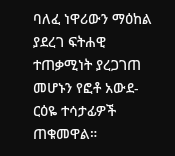ባለፈ ነዋሪውን ማዕከል ያደረገ ፍትሐዊ ተጠቃሚነት ያረጋገጠ መሆኑን የፎቶ አውደ-ርዕዬ ተሳታፊዎች ጠቁመዋል።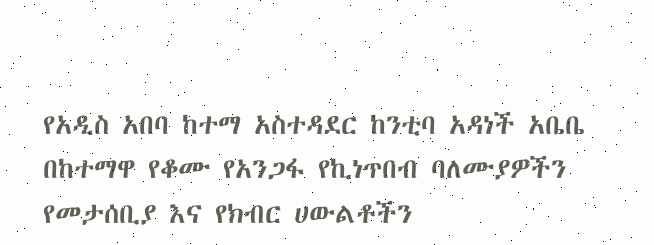የአዲስ አበባ ከተማ አስተዳደር ከንቲባ አዳነች አቤቤ በከተማዋ የቆሙ የአንጋፋ የኪነጥበብ ባለሙያዎችን የመታሰቢያ እና የክብር ሀውልቶችን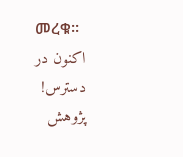መረቁ፡፡
اکنون در دسترس! پژوهش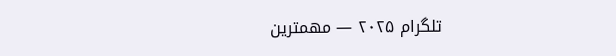تلگرام ۲۰۲۵ — مهمترین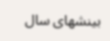بینشهای سال